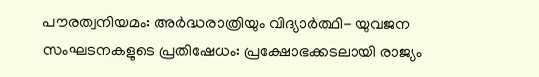പൗരത്വനിയമം: അര്‍ദ്ധരാത്രിയും വിദ്യാര്‍ത്ഥി- യുവജന സംഘടനകളുടെ പ്രതിഷേധം: പ്രക്ഷോഭക്കടലായി രാജ്യം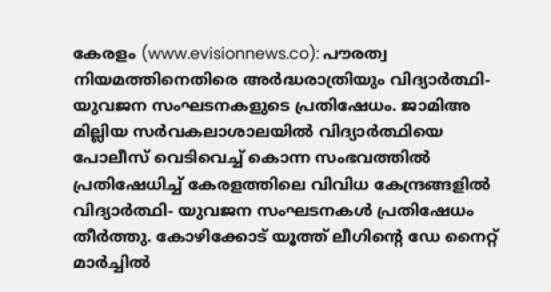കേരളം (www.evisionnews.co): പൗരത്വ നിയമത്തിനെതിരെ അര്‍ദ്ധരാത്രിയും വിദ്യാര്‍ത്ഥി- യുവജന സംഘടനകളുടെ പ്രതിഷേധം. ജാമിഅ മില്ലിയ സര്‍വകലാശാലയില്‍ വിദ്യാര്‍ത്ഥിയെ പോലീസ് വെടിവെച്ച് കൊന്ന സംഭവത്തില്‍ പ്രതിഷേധിച്ച് കേരളത്തിലെ വിവിധ കേന്ദ്രങ്ങളില്‍ വിദ്യാര്‍ത്ഥി- യുവജന സംഘടനകള്‍ പ്രതിഷേധം തീര്‍ത്തു. കോഴിക്കോട് യൂത്ത് ലീഗിന്റെ ഡേ നൈറ്റ് മാര്‍ച്ചില്‍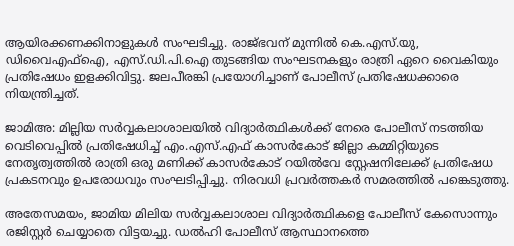ആയിരക്കണക്കിനാളുകള്‍ സംഘടിച്ചു. രാജ്ഭവന് മുന്നില്‍ കെ.എസ്.യു, ഡിവൈഎഫ്‌ഐ, എസ്.ഡി.പി.ഐ തുടങ്ങിയ സംഘടനകളും രാത്രി ഏറെ വൈകിയും പ്രതിഷേധം ഇളക്കിവിട്ടു. ജലപീരങ്കി പ്രയോഗിച്ചാണ് പോലീസ് പ്രതിഷേധക്കാരെ നിയന്ത്രിച്ചത്.

ജാമിഅ: മില്ലിയ സര്‍വ്വകലാശാലയില്‍ വിദ്യാര്‍ത്ഥികള്‍ക്ക് നേരെ പോലീസ് നടത്തിയ വെടിവെപ്പില്‍ പ്രതിഷേധിച്ച് എം.എസ്.എഫ് കാസര്‍കോട് ജില്ലാ കമ്മിറ്റിയുടെ നേതൃത്വത്തില്‍ രാത്രി ഒരു മണിക്ക് കാസര്‍കോട് റയില്‍വേ സ്റ്റേഷനിലേക്ക് പ്രതിഷേധ പ്രകടനവും ഉപരോധവും സംഘടിപ്പിച്ചു. നിരവധി പ്രവര്‍ത്തകര്‍ സമരത്തില്‍ പങ്കെടുത്തു.

അതേസമയം, ജാമിയ മിലിയ സര്‍വ്വകലാശാല വിദ്യാര്‍ത്ഥികളെ പോലീസ് കേസൊന്നും രജിസ്റ്റര്‍ ചെയ്യാതെ വിട്ടയച്ചു. ഡല്‍ഹി പോലീസ് ആസ്ഥാനത്തെ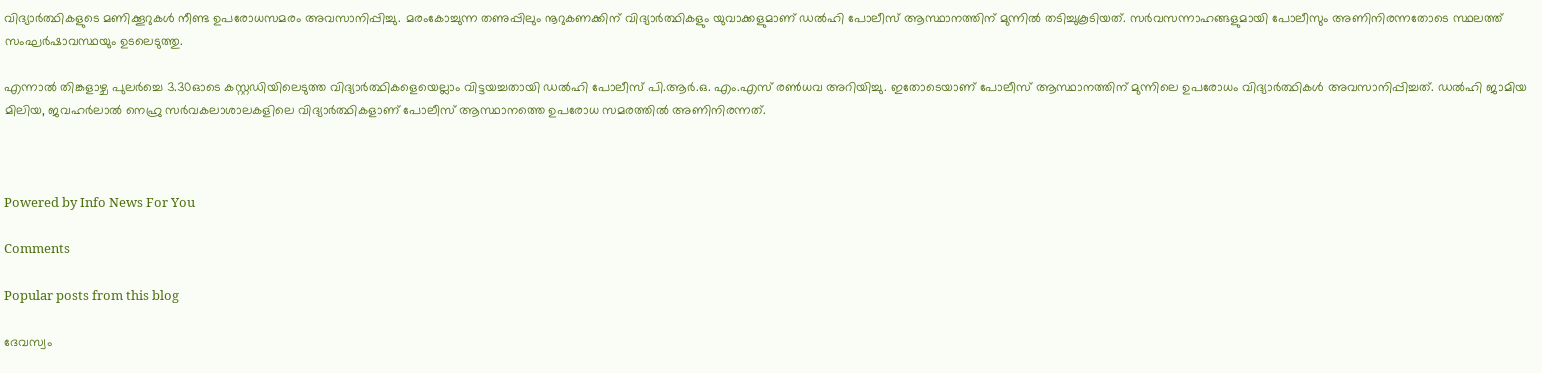വിദ്യാര്‍ത്ഥികളുടെ മണിക്കൂറുകള്‍ നീണ്ട ഉപരോധസമരം അവസാനിപ്പിച്ചു. മരംകോച്ചുന്ന തണുപ്പിലും നൂറുകണക്കിന് വിദ്യാര്‍ത്ഥികളും യുവാക്കളുമാണ് ഡല്‍ഹി പോലീസ് ആസ്ഥാനത്തിന് മുന്നില്‍ തടിച്ചുകൂടിയത്. സര്‍വസന്നാഹങ്ങളുമായി പോലീസും അണിനിരന്നതോടെ സ്ഥലത്ത് സംഘര്‍ഷാവസ്ഥയും ഉടലെടുത്തു.

എന്നാല്‍ തിങ്കളാഴ്ച പുലര്‍ച്ചെ 3.30ഓടെ കസ്റ്റഡിയിലെടുത്ത വിദ്യാര്‍ത്ഥികളെയെല്ലാം വിട്ടയച്ചതായി ഡല്‍ഹി പോലീസ് പി.ആര്‍.ഒ. എം.എസ് രണ്‍ധവ അറിയിച്ചു. ഇതോടെയാണ് പോലീസ് ആസ്ഥാനത്തിന് മുന്നിലെ ഉപരോധം വിദ്യാര്‍ത്ഥികള്‍ അവസാനിപ്പിച്ചത്. ഡല്‍ഹി ജാമിയ മിലിയ, ജവഹര്‍ലാല്‍ നെഹ്രു സര്‍വകലാശാലകളിലെ വിദ്യാര്‍ത്ഥികളാണ് പോലീസ് ആസ്ഥാനത്തെ ഉപരോധ സമരത്തില്‍ അണിനിരന്നത്.



Powered by Info News For You

Comments

Popular posts from this blog

ദേവസ്വം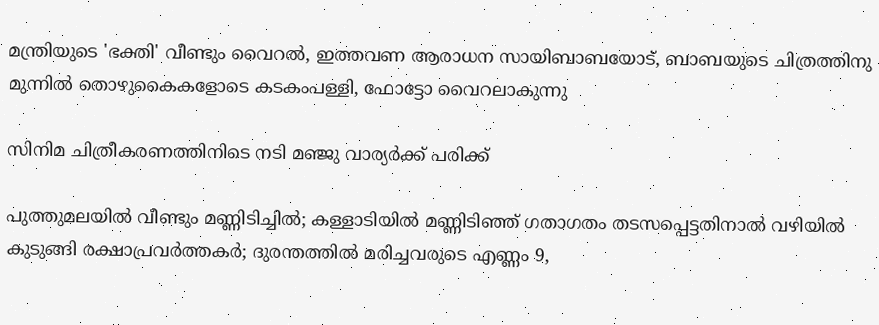മന്ത്രിയുടെ 'ഭക്തി' വീണ്ടും വൈറല്‍, ഇത്തവണ ആരാധന സായിബാബയോട്, ബാബയുടെ ചിത്രത്തിനു മുന്നില്‍ തൊഴുകൈകളോടെ കടകംപള്ളി, ഫോട്ടോ വൈറലാകുന്നു

സിനിമ ചിത്രീകരണത്തിനിടെ നടി മഞ്ജു വാര്യര്‍ക്ക് പരിക്ക്

പുത്തുമലയില്‍ വീണ്ടും മണ്ണിടിച്ചില്‍; കള്ളാടിയില്‍ മണ്ണിടിഞ്ഞ് ഗതാഗതം തടസപ്പെട്ടതിനാല്‍ വഴിയില്‍ കുടുങ്ങി രക്ഷാപ്രവര്‍ത്തകര്‍; ദുരന്തത്തില്‍ മരിച്ചവരുടെ എണ്ണം 9,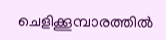ചെളിക്കൂമ്പാരത്തില്‍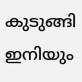കുടുങ്ങി ഇനിയും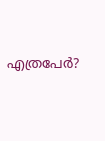എത്രപേര്‍?